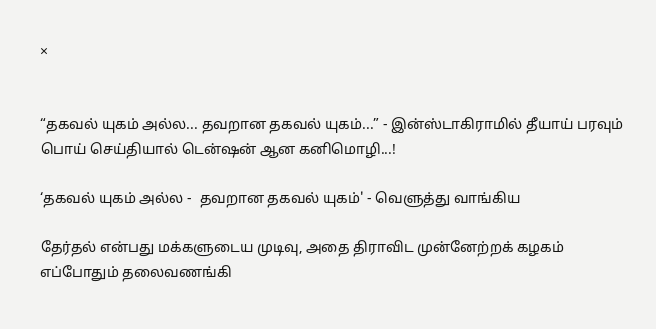×


“தகவல் யுகம் அல்ல... தவறான தகவல் யுகம்...” - இன்ஸ்டாகிராமில் தீயாய் பரவும் பொய் செய்தியால் டென்ஷன் ஆன கனிமொழி...!

‘தகவல் யுகம் அல்ல -  தவறான தகவல் யுகம்' - வெளுத்து வாங்கிய

தேர்தல் என்பது மக்களுடைய முடிவு, அதை திராவிட முன்னேற்றக் கழகம் எப்போதும் தலைவணங்கி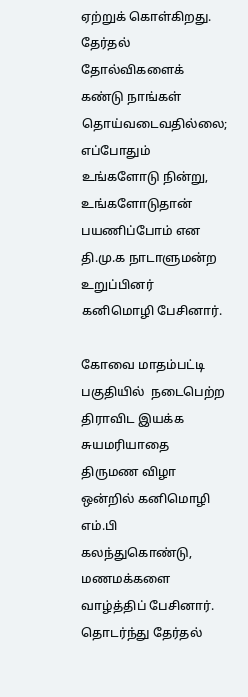ஏற்றுக் கொள்கிறது. தேர்தல் தோல்விகளைக் கண்டு நாங்கள் தொய்வடைவதில்லை; எப்போதும் உங்களோடு நின்று, உங்களோடுதான் பயணிப்போம் என தி.மு.க நாடாளுமன்ற உறுப்பினர் கனிமொழி பேசினார்.

கோவை மாதம்பட்டி பகுதியில்  நடைபெற்ற திராவிட இயக்க சுயமரியாதை திருமண விழா ஒன்றில் கனிமொழி எம்.பி கலந்துகொண்டு, மணமக்களை வாழ்த்திப் பேசினார். தொடர்ந்து தேர்தல்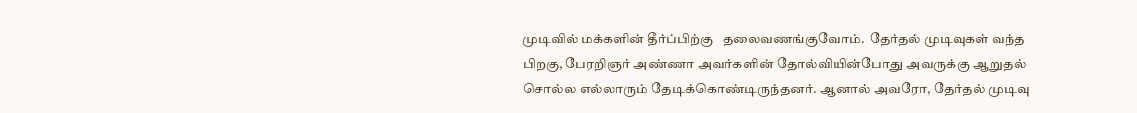முடிவில் மக்களின் தீர்ப்பிற்கு   தலைவணங்குவோம்.  தேர்தல் முடிவுகள் வந்த பிறகு, பேரறிஞர் அண்ணா அவர்களின் தோல்வியின்போது அவருக்கு ஆறுதல் சொல்ல எல்லாரும் தேடிக்கொண்டிருந்தனர். ஆனால் அவரோ, தேர்தல் முடிவு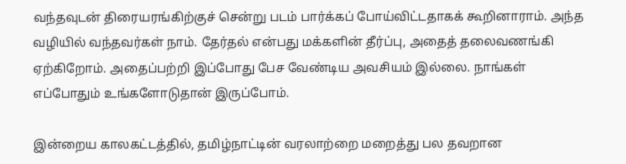வந்தவுடன் திரையரங்கிற்குச் சென்று படம் பார்க்கப் போய்விட்டதாகக் கூறினாராம். அந்த வழியில் வந்தவர்கள் நாம். தேர்தல் என்பது மக்களின் தீர்ப்பு, அதைத் தலைவணங்கி ஏற்கிறோம். அதைப்பற்றி இப்போது பேச வேண்டிய அவசியம் இல்லை. நாங்கள் எப்போதும் உங்களோடுதான் இருப்போம்.

இன்றைய காலகட்டத்தில், தமிழ்நாட்டின் வரலாற்றை மறைத்து பல தவறான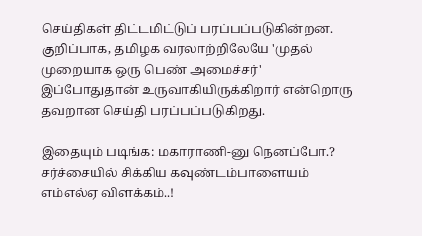செய்திகள் திட்டமிட்டுப் பரப்பப்படுகின்றன. குறிப்பாக, தமிழக வரலாற்றிலேயே 'முதல் முறையாக ஒரு பெண் அமைச்சர்' இப்போதுதான் உருவாகியிருக்கிறார் என்றொரு தவறான செய்தி பரப்பப்படுகிறது.

இதையும் படிங்க: மகாராணி-னு நெனப்போ.? சர்ச்சையில் சிக்கிய கவுண்டம்பாளையம் எம்எல்ஏ விளக்கம்..!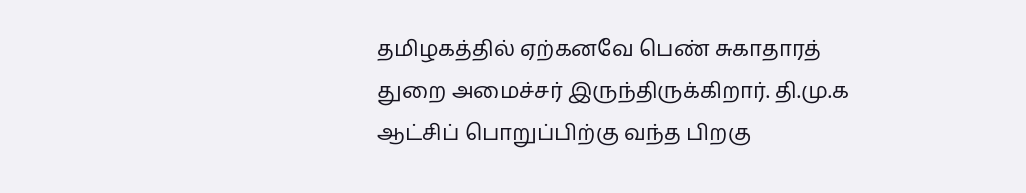தமிழகத்தில் ஏற்கனவே பெண் சுகாதாரத் துறை அமைச்சர் இருந்திருக்கிறார். தி.மு.க ஆட்சிப் பொறுப்பிற்கு வந்த பிறகு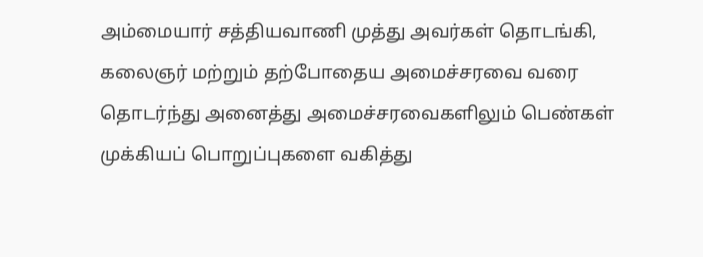அம்மையார் சத்தியவாணி முத்து அவர்கள் தொடங்கி, கலைஞர் மற்றும் தற்போதைய அமைச்சரவை வரை தொடர்ந்து அனைத்து அமைச்சரவைகளிலும் பெண்கள் முக்கியப் பொறுப்புகளை வகித்து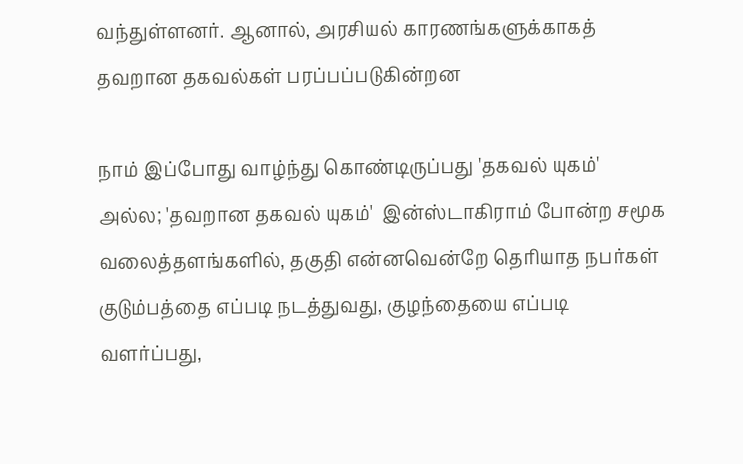வந்துள்ளனர். ஆனால், அரசியல் காரணங்களுக்காகத் தவறான தகவல்கள் பரப்பப்படுகின்றன

நாம் இப்போது வாழ்ந்து கொண்டிருப்பது 'தகவல் யுகம்'  அல்ல; 'தவறான தகவல் யுகம்'  இன்ஸ்டாகிராம் போன்ற சமூக வலைத்தளங்களில், தகுதி என்னவென்றே தெரியாத நபர்கள் குடும்பத்தை எப்படி நடத்துவது, குழந்தையை எப்படி வளர்ப்பது,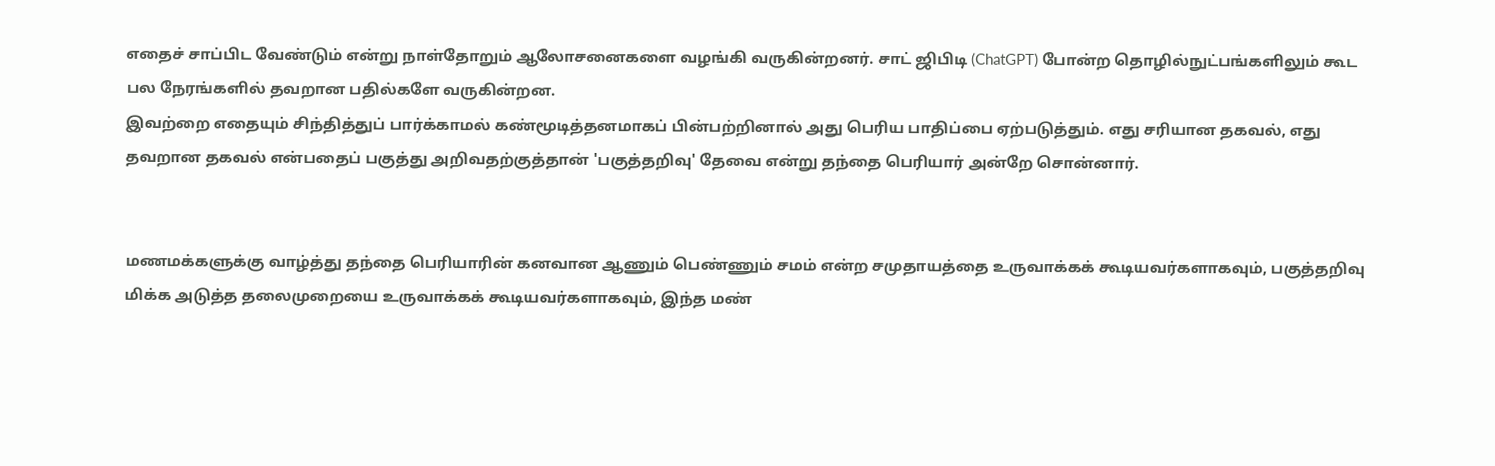எதைச் சாப்பிட வேண்டும் என்று நாள்தோறும் ஆலோசனைகளை வழங்கி வருகின்றனர். சாட் ஜிபிடி (ChatGPT) போன்ற தொழில்நுட்பங்களிலும் கூட பல நேரங்களில் தவறான பதில்களே வருகின்றன.
இவற்றை எதையும் சிந்தித்துப் பார்க்காமல் கண்மூடித்தனமாகப் பின்பற்றினால் அது பெரிய பாதிப்பை ஏற்படுத்தும். எது சரியான தகவல், எது தவறான தகவல் என்பதைப் பகுத்து அறிவதற்குத்தான் 'பகுத்தறிவு' தேவை என்று தந்தை பெரியார் அன்றே சொன்னார்.


மணமக்களுக்கு வாழ்த்து தந்தை பெரியாரின் கனவான ஆணும் பெண்ணும் சமம் என்ற சமுதாயத்தை உருவாக்கக் கூடியவர்களாகவும், பகுத்தறிவு மிக்க அடுத்த தலைமுறையை உருவாக்கக் கூடியவர்களாகவும், இந்த மண்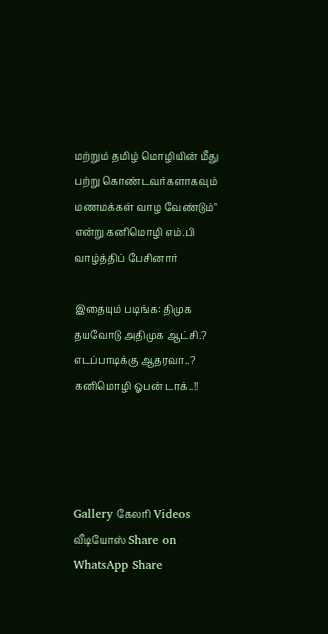மற்றும் தமிழ் மொழியின் மீது பற்று கொண்டவர்களாகவும் மணமக்கள் வாழ வேண்டும்" என்று கனிமொழி எம்.பி வாழ்த்திப் பேசினார்

இதையும் படிங்க: திமுக தயவோடு அதிமுக ஆட்சி.? எடப்பாடிக்கு ஆதரவா..? கனிமொழி ஓபன் டாக்..!!




Gallery கேலரி Videos வீடியோஸ் Share on WhatsApp Share